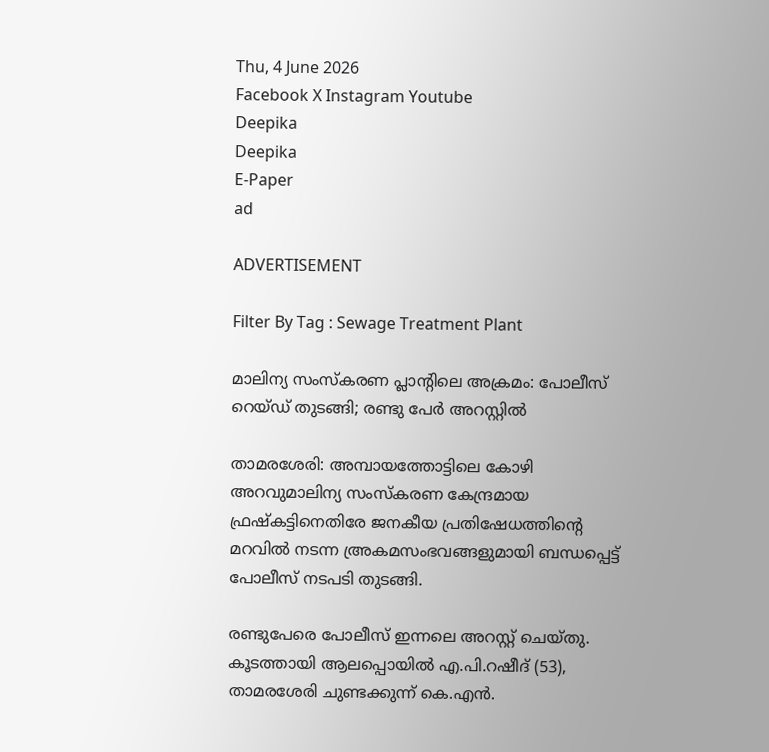Thu, 4 June 2026
Facebook X Instagram Youtube
Deepika
Deepika
E-Paper
ad

ADVERTISEMENT

Filter By Tag : Sewage Treatment Plant

മാലിന്യ സംസ്‌കരണ പ്ലാന്‍റിലെ അക്രമം: പോലീസ് റെയ്ഡ് തുടങ്ങി; രണ്ടു പേര്‍ അറസ്റ്റില്‍

താമരശേരി: അമ്പായത്തോട്ടിലെ കോഴി അറവുമാലിന്യ സംസ്‌കരണ കേന്ദ്രമായ ഫ്രഷ്‌കട്ടിനെതിരേ ജനകീയ പ്രതിഷേധത്തിന്‍റെ മറവില്‍ നടന്ന അ്രകമസംഭവങ്ങളുമായി ബന്ധപ്പെട്ട് പോലീസ് നടപടി തുടങ്ങി.

രണ്ടുപേരെ പോലീസ് ഇന്നലെ അറസ്റ്റ് ചെയ്തു. കൂടത്തായി ആലപ്പൊയില്‍ എ.പി.റഷീദ് (53), താമരശേരി ചുണ്ടക്കുന്ന് കെ.എന്‍.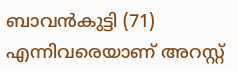ബാവന്‍കുട്ടി (71) എന്നിവരെയാണ് അറസ്റ്റ്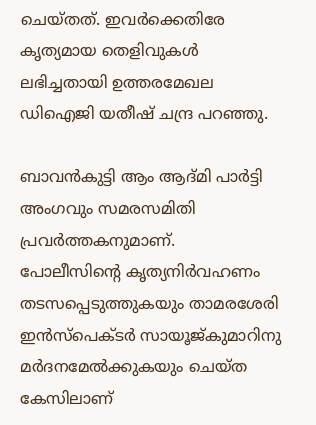ചെയ്തത്. ഇവര്‍ക്കെതിരേ കൃത്യമായ തെളിവുകള്‍ ലഭിച്ചതായി ഉത്തരമേഖല ഡിഐജി യതീഷ് ചന്ദ്ര പറഞ്ഞു.

ബാവന്‍കുട്ടി ആം ആദ്മി പാര്‍ട്ടി അംഗവും സമരസമിതി പ്രവര്‍ത്തകനുമാണ്. പോലീസിന്‍റെ കൃത്യനിര്‍വഹണം തടസപ്പെടുത്തുകയും താമരശേരി ഇന്‍സ്‌പെക്ടര്‍ സായൂജ്കുമാറിനു മര്‍ദനമേല്‍ക്കുകയും ചെയ്ത കേസിലാണ്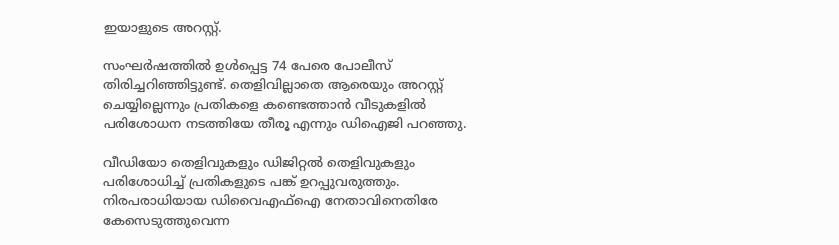ഇയാളുടെ അറസ്റ്റ്.

സംഘര്‍ഷത്തില്‍ ഉള്‍പ്പെട്ട 74 പേരെ പോലീസ് തിരിച്ചറിഞ്ഞിട്ടുണ്ട്. തെളിവില്ലാതെ ആരെയും അറസ്റ്റ് ചെയ്യില്ലെന്നും പ്രതികളെ കണ്ടെത്താന്‍ വീടുകളില്‍ പരിശോധന നടത്തിയേ തീരൂ എന്നും ഡിഐജി പറഞ്ഞു.

വീഡിയോ തെളിവുകളും ഡിജിറ്റല്‍ തെളിവുകളും പരിശോധിച്ച് പ്രതികളുടെ പങ്ക് ഉറപ്പുവരുത്തും. നിരപരാധിയായ ഡിവൈഎഫ്‌ഐ നേതാവിനെതിരേ കേസെടുത്തുവെന്ന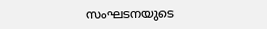സംഘടനയുടെ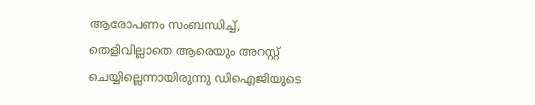ആരോപണം സംബന്ധിച്ച്, തെളിവില്ലാതെ ആരെയും അറസ്റ്റ് ചെയ്യില്ലെന്നായിരുന്നു ഡിഐജിയുടെ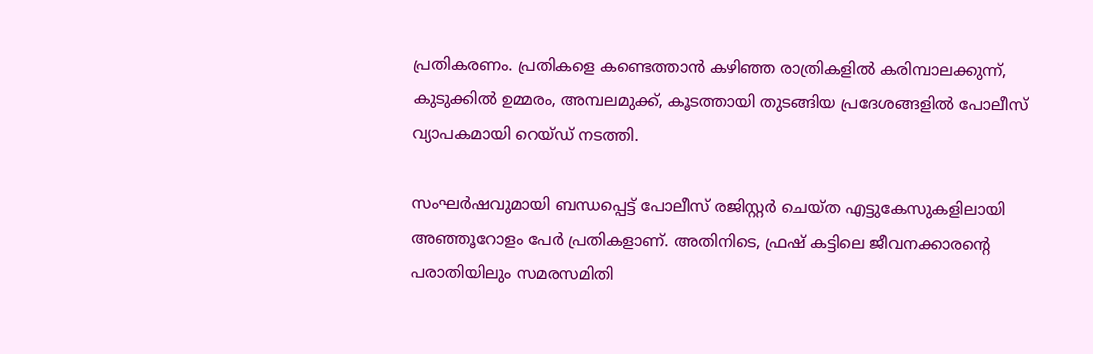പ്രതികരണം. പ്രതികളെ കണ്ടെത്താന്‍ കഴിഞ്ഞ രാത്രികളില്‍ കരിമ്പാലക്കുന്ന്, കുടുക്കില്‍ ഉമ്മരം, അമ്പലമുക്ക്, കൂടത്തായി തുടങ്ങിയ പ്രദേശങ്ങളില്‍ പോലീസ് വ്യാപകമായി റെയ്ഡ് നടത്തി.

സംഘര്‍ഷവുമായി ബന്ധപ്പെട്ട് പോലീസ് രജിസ്റ്റര്‍ ചെയ്ത എട്ടുകേസുകളിലായി അഞ്ഞൂറോളം പേര്‍ പ്രതികളാണ്. അതിനിടെ, ഫ്രഷ് കട്ടിലെ ജീവനക്കാരന്‍റെ പരാതിയിലും സമരസമിതി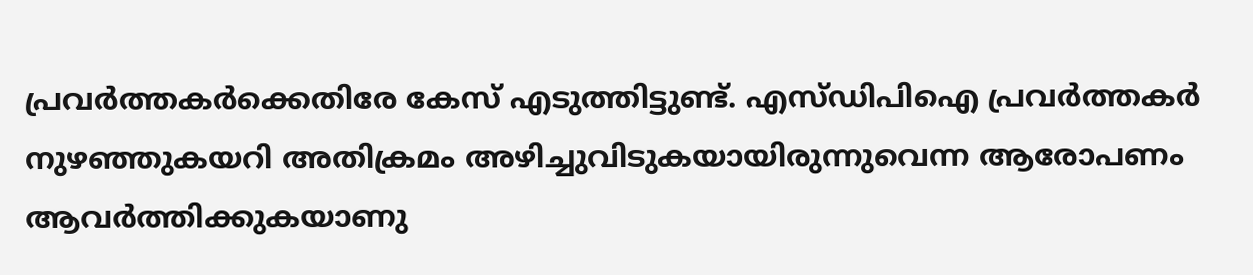പ്രവര്‍ത്തകര്‍ക്കെതിരേ കേസ് എടുത്തിട്ടുണ്ട്. എസ്ഡിപിഐ പ്രവര്‍ത്തകര്‍ നുഴഞ്ഞുകയറി അതിക്രമം അഴിച്ചുവിടുകയായിരുന്നുവെന്ന ആരോപണം ആവര്‍ത്തിക്കുകയാണു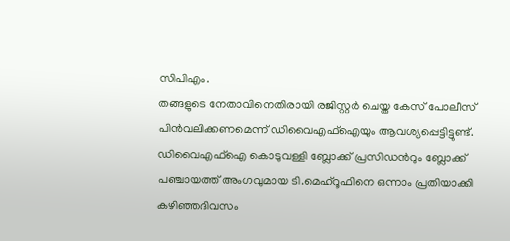സിപിഎം.
തങ്ങളുടെ നേതാവിനെതിരായി രജിസ്റ്റര്‍ ചെയ്ത കേസ് പോലീസ് പിന്‍വലിക്കണമെന്ന് ഡിവൈഎഫ്‌ഐയും ആവശ്യപ്പെട്ടിട്ടുണ്ട്. ഡിവൈഎഫ്‌ഐ കൊടുവള്ളി ബ്ലോക്ക് പ്രസിഡന്‍റും ബ്ലോക്ക് പഞ്ചായത്ത് അംഗവുമായ ടി.മെഹ്‌റൂഫിനെ ഒന്നാം പ്രതിയാക്കി കഴിഞ്ഞദിവസം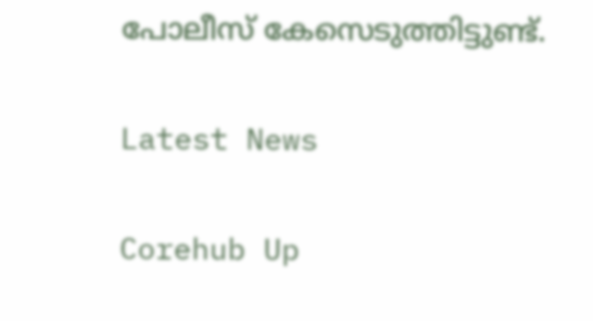പോലീസ് കേസെടുത്തിട്ടുണ്ട്.

Latest News

Corehub Up